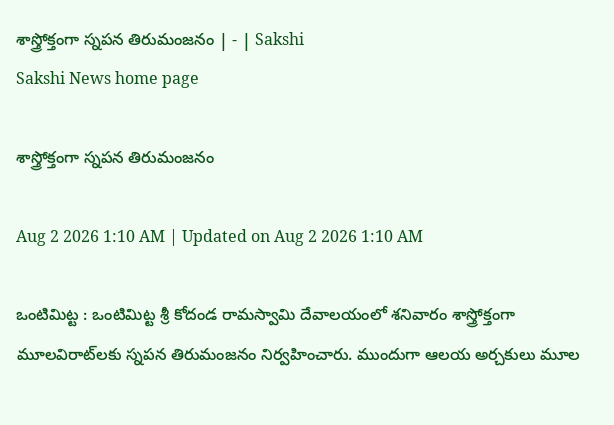శాస్త్రోక్తంగా స్నపన తిరుమంజనం | - | Sakshi
Sakshi News home page

శాస్త్రోక్తంగా స్నపన తిరుమంజనం

Aug 2 2026 1:10 AM | Updated on Aug 2 2026 1:10 AM

ఒంటిమిట్ట : ఒంటిమిట్ట శ్రీ కోదండ రామస్వామి దేవాలయంలో శనివారం శాస్త్రోక్తంగా మూలవిరాట్‌లకు స్నపన తిరుమంజనం నిర్వహించారు. ముందుగా ఆలయ అర్చకులు మూల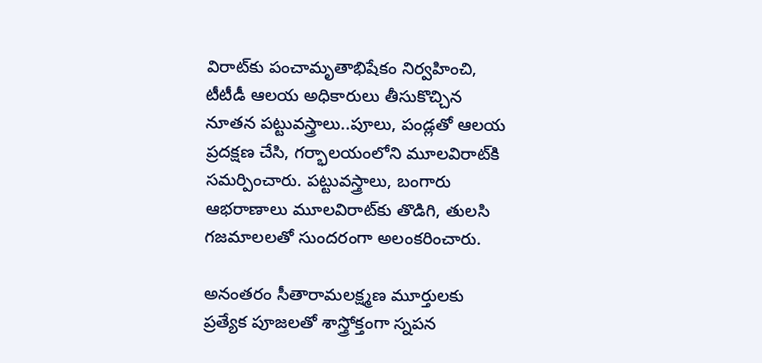విరాట్‌కు పంచామృతాభిషేకం నిర్వహించి, టీటీడీ ఆలయ అధికారులు తీసుకొచ్చిన నూతన పట్టువస్త్రాలు..పూలు, పండ్లతో ఆలయ ప్రదక్షణ చేసి, గర్భాలయంలోని మూలవిరాట్‌కి సమర్పించారు. పట్టువస్త్రాలు, బంగారు ఆభరాణాలు మూలవిరాట్‌కు తొడిగి, తులసి గజమాలలతో సుందరంగా అలంకరించారు.

అనంతరం సీతారామలక్ష్మణ మూర్తులకు ప్రత్యేక పూజలతో శాస్త్రోక్తంగా స్నపన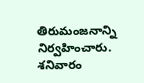తిరుమంజనాన్ని నిర్వహించారు. శనివారం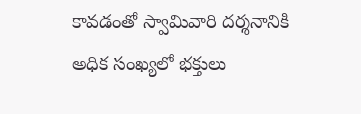కావడంతో స్వామివారి దర్శనానికి అధిక సంఖ్యలో భక్తులు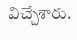విచ్చేశారు.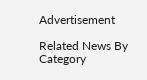Advertisement

Related News By Category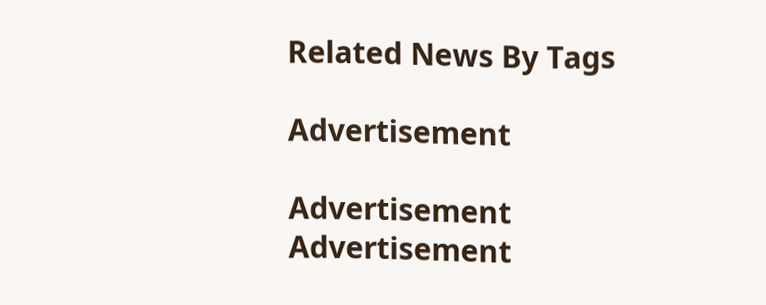Related News By Tags

Advertisement

Advertisement
Advertisement